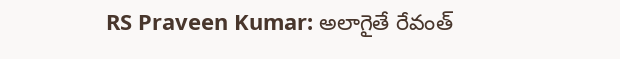RS Praveen Kumar: అలాగైతే రేవంత్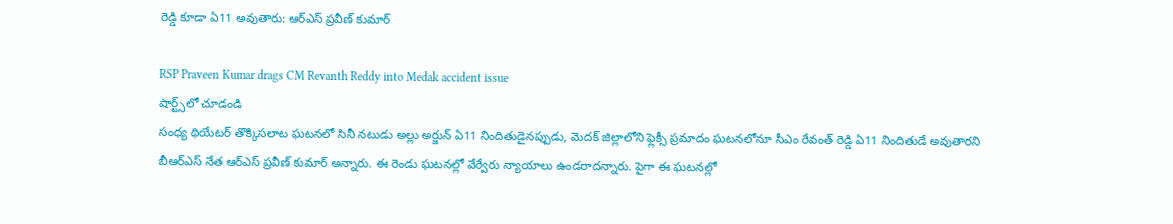రెడ్డి కూడా ఏ11 అవుతారు: ఆర్ఎస్ ప్రవీణ్ కుమార్

RSP Praveen Kumar drags CM Revanth Reddy into Medak accident issue
షార్ట్స్‌లో చూడండి
సంధ్య థియేటర్ తొక్కిసలాట ఘటనలో సినీ నటుడు అల్లు అర్జున్ ఏ11 నిందితుడైనప్పుడు, మెదక్ జిల్లాలోని ఫ్లెక్సీ ప్రమాదం ఘటనలోనూ సీఎం రేవంత్ రెడ్డి ఏ11 నిందితుడే అవుతారని బీఆర్ఎస్ నేత ఆర్ఎస్ ప్రవీణ్ కుమార్ అన్నారు. ఈ రెండు ఘటనల్లో వేర్వేరు న్యాయాలు ఉండరాదన్నారు. పైగా ఈ ఘటనల్లో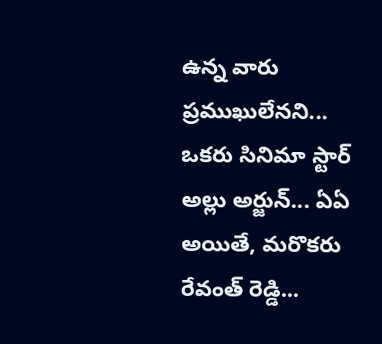ఉన్న వారు ప్రముఖులేనని... ఒకరు సినిమా స్టార్ అల్లు అర్జున్... ఏఏ అయితే, మరొకరు రేవంత్ రెడ్డి...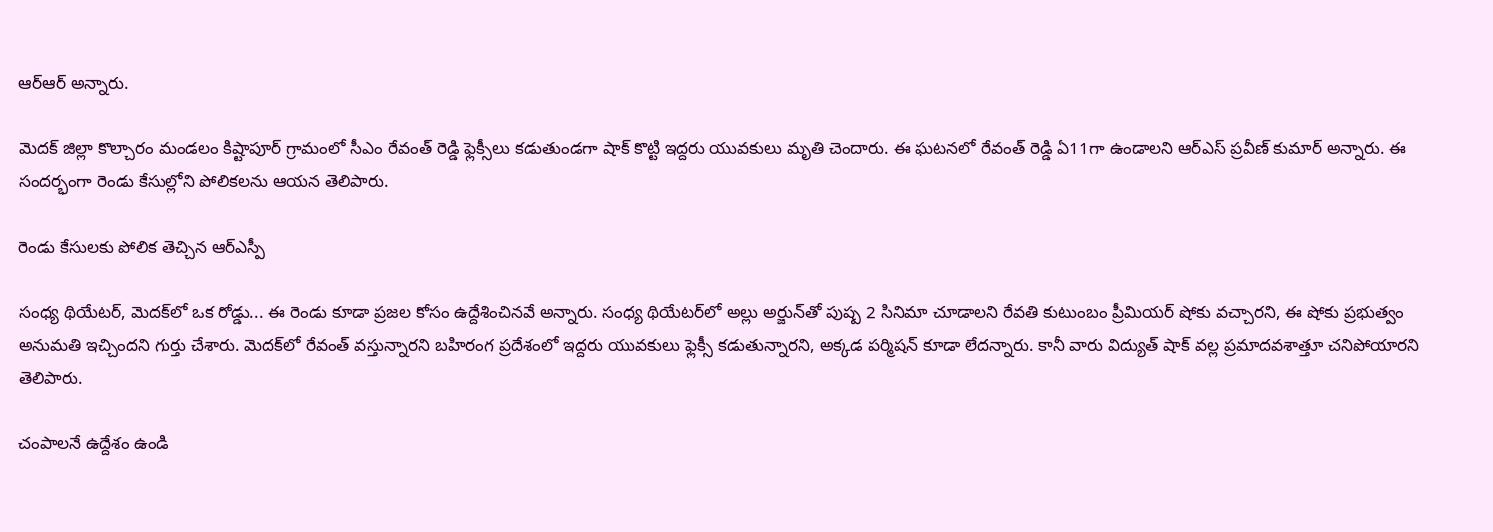ఆర్ఆర్ అన్నారు.

మెదక్ జిల్లా కొల్చారం మండలం కిష్టాపూర్ గ్రామంలో సీఎం రేవంత్‌ రెడ్డి ఫ్లెక్సీలు కడుతుండగా షాక్ కొట్టి ఇద్దరు యువకులు మృతి చెందారు. ఈ ఘటనలో రేవంత్ రెడ్డి ఏ11గా ఉండాలని ఆర్ఎస్ ప్రవీణ్ కుమార్ అన్నారు. ఈ సందర్భంగా రెండు కేసుల్లోని పోలికలను ఆయన తెలిపారు.

రెండు కేసులకు పోలిక తెచ్చిన ఆర్ఎస్పీ

సంధ్య థియేటర్, మెదక్‌లో ఒక రోడ్డు... ఈ రెండు కూడా ప్రజల కోసం ఉద్దేశించినవే అన్నారు. సంధ్య థియేటర్‌లో అల్లు అర్జున్‌తో పుష్ప 2 సినిమా చూడాలని రేవతి కుటుంబం ప్రీమియర్ షోకు వచ్చారని, ఈ షోకు ప్రభుత్వం అనుమతి ఇచ్చిందని గుర్తు చేశారు. మెదక్‌లో రేవంత్ వస్తున్నారని బహిరంగ ప్రదేశంలో ఇద్దరు యువకులు ఫ్లెక్సీ కడుతున్నారని, అక్కడ పర్మిషన్ కూడా లేదన్నారు. కానీ వారు విద్యుత్ షాక్ వల్ల ప్రమాదవశాత్తూ చనిపోయారని తెలిపారు.

చంపాలనే ఉద్దేశం ఉండి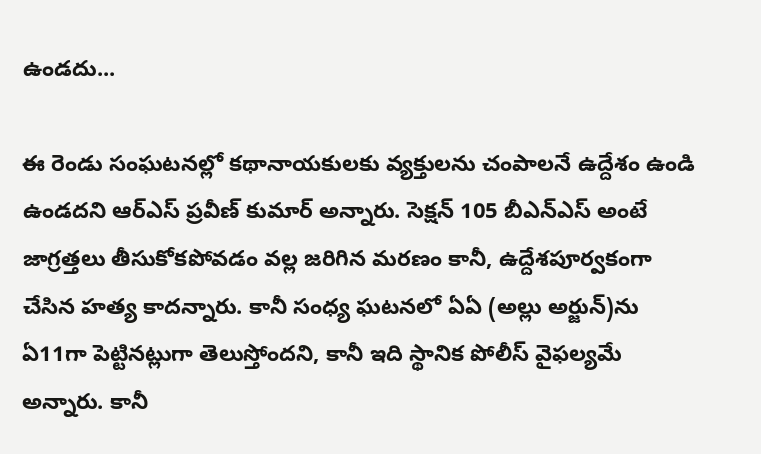ఉండదు...

ఈ రెండు సంఘటనల్లో కథానాయకులకు వ్యక్తులను చంపాలనే ఉద్దేశం ఉండి ఉండదని ఆర్ఎస్ ప్రవీణ్ కుమార్ అన్నారు. సెక్షన్ 105 బీఎన్ఎస్ అంటే జాగ్రత్తలు తీసుకోకపోవడం వల్ల జరిగిన మరణం కానీ, ఉద్దేశపూర్వకంగా చేసిన హత్య కాదన్నారు. కానీ సంధ్య ఘటనలో ఏఏ (అల్లు అర్జున్)ను ఏ11గా పెట్టినట్లుగా తెలుస్తోందని, కానీ ఇది స్థానిక పోలీస్ వైఫల్యమే అన్నారు. కానీ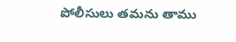పోలీసులు తమను తాము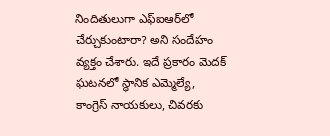నిందితులుగా ఎఫ్ఐఆర్‌లో చేర్చుకుంటారా? అని సందేహం వ్యక్తం చేశారు. ఇదే ప్రకారం మెదక్ ఘటనలో స్థానిక ఎమ్మెల్యే, కాంగ్రెస్ నాయకులు, చివరకు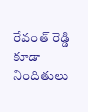రేవంత్ రెడ్డి కూడా నిందితులు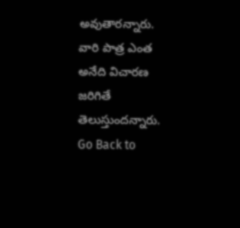అవుతారన్నారు. వారి పాత్ర ఎంత అనేది విచారణ జరిగితే తెలుస్తుందన్నారు.
Go Back to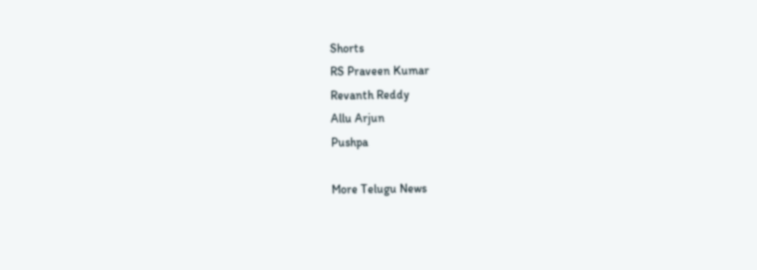Shorts
RS Praveen Kumar
Revanth Reddy
Allu Arjun
Pushpa

More Telugu News